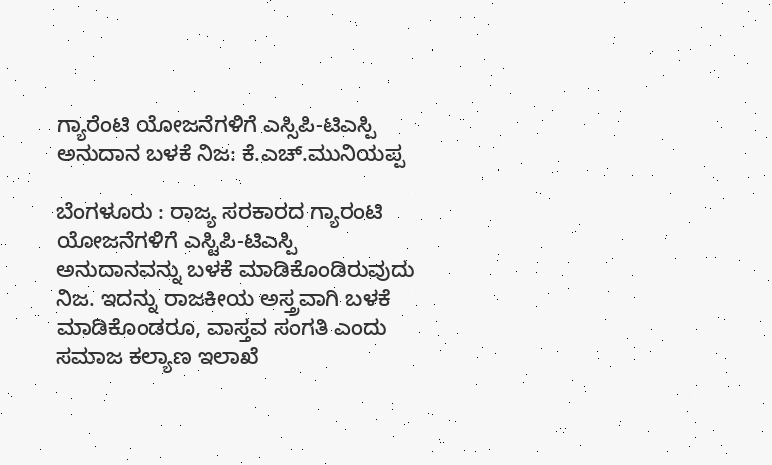ಗ್ಯಾರೆಂಟಿ ಯೋಜನೆಗಳಿಗೆ ಎಸ್ಸಿಪಿ-ಟಿಎಸ್ಪಿ ಅನುದಾನ ಬಳಕೆ ನಿಜ: ಕೆ.ಎಚ್.ಮುನಿಯಪ್ಪ

ಬೆಂಗಳೂರು : ರಾಜ್ಯ ಸರಕಾರದ ಗ್ಯಾರಂಟಿ ಯೋಜನೆಗಳಿಗೆ ಎಸ್ಟಿಪಿ-ಟಿಎಸ್ಪಿ ಅನುದಾನವನ್ನು ಬಳಕೆ ಮಾಡಿಕೊಂಡಿರುವುದು ನಿಜ. ಇದನ್ನು ರಾಜಕೀಯ ಅಸ್ತ್ರವಾಗಿ ಬಳಕೆ ಮಾಡಿಕೊಂಡರೂ, ವಾಸ್ತವ ಸಂಗತಿ ಎಂದು ಸಮಾಜ ಕಲ್ಯಾಣ ಇಲಾಖೆ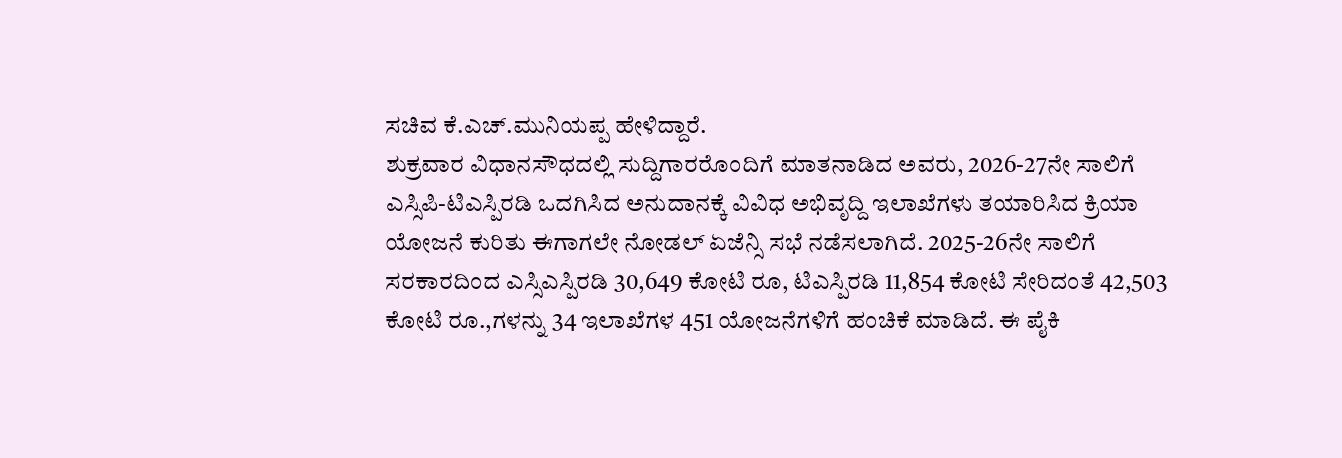ಸಚಿವ ಕೆ.ಎಚ್.ಮುನಿಯಪ್ಪ ಹೇಳಿದ್ದಾರೆ.
ಶುಕ್ರವಾರ ವಿಧಾನಸೌಧದಲ್ಲಿ ಸುದ್ದಿಗಾರರೊಂದಿಗೆ ಮಾತನಾಡಿದ ಅವರು, 2026-27ನೇ ಸಾಲಿಗೆ ಎಸ್ಸಿಪಿ-ಟಿಎಸ್ಪಿರಡಿ ಒದಗಿಸಿದ ಅನುದಾನಕ್ಕೆ ವಿವಿಧ ಅಭಿವೃದ್ದಿ ಇಲಾಖೆಗಳು ತಯಾರಿಸಿದ ಕ್ರಿಯಾ ಯೋಜನೆ ಕುರಿತು ಈಗಾಗಲೇ ನೋಡಲ್ ಏಜೆನ್ಸಿ ಸಭೆ ನಡೆಸಲಾಗಿದೆ. 2025-26ನೇ ಸಾಲಿಗೆ ಸರಕಾರದಿಂದ ಎಸ್ಸಿಎಸ್ಪಿರಡಿ 30,649 ಕೋಟಿ ರೂ, ಟಿಎಸ್ಪಿರಡಿ 11,854 ಕೋಟಿ ಸೇರಿದಂತೆ 42,503 ಕೋಟಿ ರೂ.,ಗಳನ್ನು 34 ಇಲಾಖೆಗಳ 451 ಯೋಜನೆಗಳಿಗೆ ಹಂಚಿಕೆ ಮಾಡಿದೆ. ಈ ಪೈಕಿ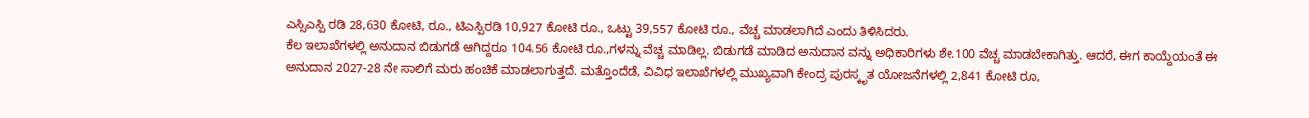ಎಸ್ಸಿಎಸ್ಪಿ ರಡಿ 28,630 ಕೋಟಿ, ರೂ., ಟಿಎಸ್ಪಿರಡಿ 10,927 ಕೋಟಿ ರೂ., ಒಟ್ಟು 39,557 ಕೋಟಿ ರೂ., ವೆಚ್ಚ ಮಾಡಲಾಗಿದೆ ಎಂದು ತಿಳಿಸಿದರು.
ಕೆಲ ಇಲಾಖೆಗಳಲ್ಲಿ ಅನುದಾನ ಬಿಡುಗಡೆ ಆಗಿದ್ದರೂ 104.56 ಕೋಟಿ ರೂ.,ಗಳನ್ನು ವೆಚ್ಚ ಮಾಡಿಲ್ಲ. ಬಿಡುಗಡೆ ಮಾಡಿದ ಅನುದಾನ ವನ್ನು ಅಧಿಕಾರಿಗಳು ಶೇ.100 ವೆಚ್ಚ ಮಾಡಬೇಕಾಗಿತ್ತು. ಆದರೆ, ಈಗ ಕಾಯ್ದೆಯಂತೆ ಈ ಅನುದಾನ 2027-28 ನೇ ಸಾಲಿಗೆ ಮರು ಹಂಚಿಕೆ ಮಾಡಲಾಗುತ್ತದೆ. ಮತ್ತೊಂದೆಡೆ, ವಿವಿಧ ಇಲಾಖೆಗಳಲ್ಲಿ ಮುಖ್ಯವಾಗಿ ಕೇಂದ್ರ ಪುರಸ್ಕೃತ ಯೋಜನೆಗಳಲ್ಲಿ 2,841 ಕೋಟಿ ರೂ,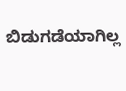ಬಿಡುಗಡೆಯಾಗಿಲ್ಲ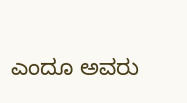ಎಂದೂ ಅವರು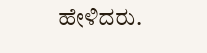ಹೇಳಿದರು.